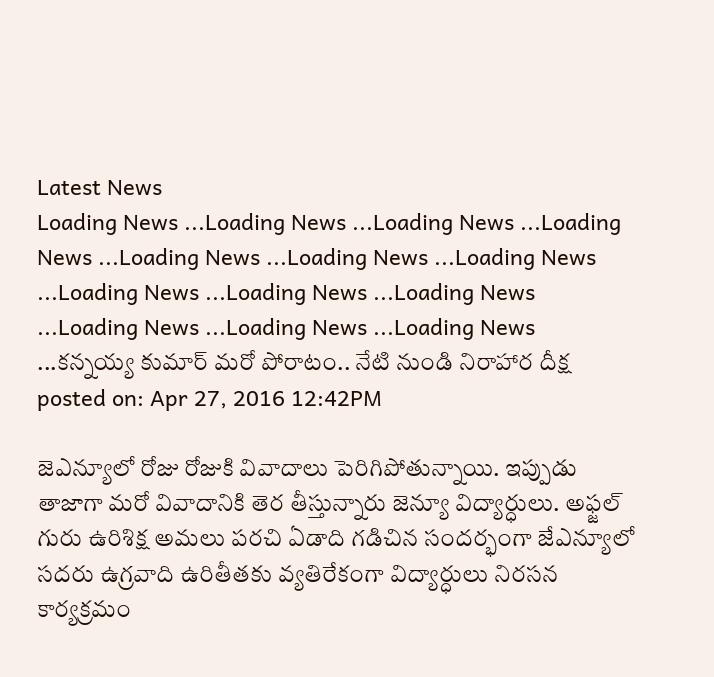Latest News
Loading News ...Loading News ...Loading News ...Loading News ...Loading News ...Loading News ...Loading News ...Loading News ...Loading News ...Loading News ...Loading News ...Loading News ...Loading News ...కన్నయ్య కుమార్ మరో పోరాటం.. నేటి నుండి నిరాహార దీక్ష
posted on: Apr 27, 2016 12:42PM

జెఎన్యూలో రోజు రోజుకి వివాదాలు పెరిగిపోతున్నాయి. ఇప్పుడు తాజాగా మరో వివాదానికి తెర తీస్తున్నారు జెన్యూ విద్యార్ధులు. అఫ్జల్ గురు ఉరిశిక్ష అమలు పరచి ఏడాది గడిచిన సందర్భంగా జేఎన్యూలో సదరు ఉగ్రవాది ఉరితీతకు వ్యతిరేకంగా విద్యార్ధులు నిరసన కార్యక్రమం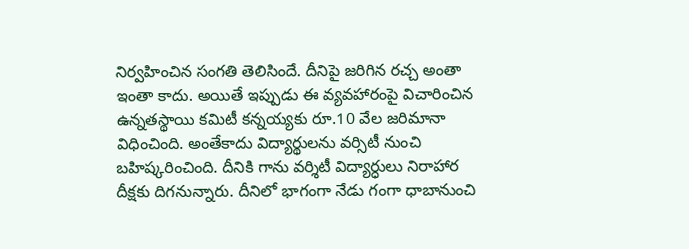నిర్వహించిన సంగతి తెలిసిందే. దీనిపై జరిగిన రచ్చ అంతా ఇంతా కాదు. అయితే ఇప్పుడు ఈ వ్యవహారంపై విచారించిన ఉన్నతస్థాయి కమిటీ కన్నయ్యకు రూ.10 వేల జరిమానా విధించింది. అంతేకాదు విద్యార్థులను వర్సిటీ నుంచి బహిష్కరించింది. దీనికి గాను వర్శిటీ విద్యార్ధులు నిరాహార దీక్షకు దిగనున్నారు. దీనిలో భాగంగా నేడు గంగా ధాబానుంచి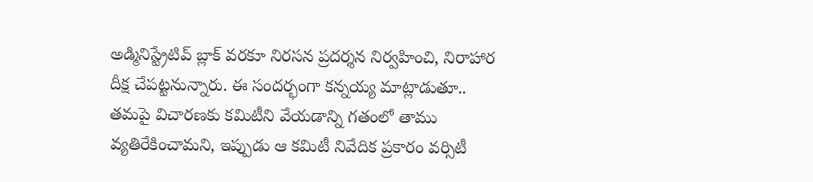అడ్మినిస్ట్రేటివ్ బ్లాక్ వరకూ నిరసన ప్రదర్శన నిర్వహించి, నిరాహార దీక్ష చేపట్టనున్నారు. ఈ సందర్భంగా కన్నయ్య మాట్లాడుతూ.. తమపై విచారణకు కమిటీని వేయడాన్ని గతంలో తాము వ్యతిరేకించామని, ఇప్పుడు ఆ కమిటీ నివేదిక ప్రకారం వర్సిటీ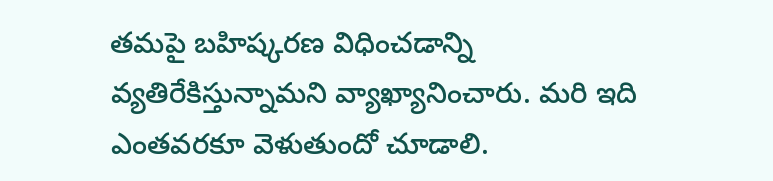తమపై బహిష్కరణ విధించడాన్ని వ్యతిరేకిస్తున్నామని వ్యాఖ్యానించారు. మరి ఇది ఎంతవరకూ వెళుతుందో చూడాలి.